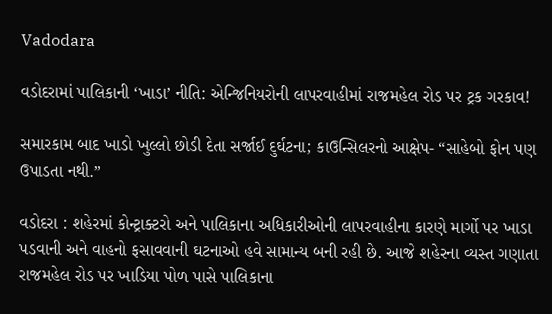Vadodara

વડોદરામાં પાલિકાની ‘ખાડા’ નીતિ: એન્જિનિયરોની લાપરવાહીમાં રાજમહેલ રોડ પર ટ્રક ગરકાવ!

સમારકામ બાદ ખાડો ખુલ્લો છોડી દેતા સર્જાઈ દુર્ઘટના; કાઉન્સિલરનો આક્ષેપ- “સાહેબો ફોન પણ ઉપાડતા નથી.”

વડોદરા : શહેરમાં કોન્ટ્રાક્ટરો અને પાલિકાના અધિકારીઓની લાપરવાહીના કારણે માર્ગો પર ખાડા પડવાની અને વાહનો ફસાવવાની ઘટનાઓ હવે સામાન્ય બની રહી છે. આજે શહેરના વ્યસ્ત ગણાતા રાજમહેલ રોડ પર ખાડિયા પોળ પાસે પાલિકાના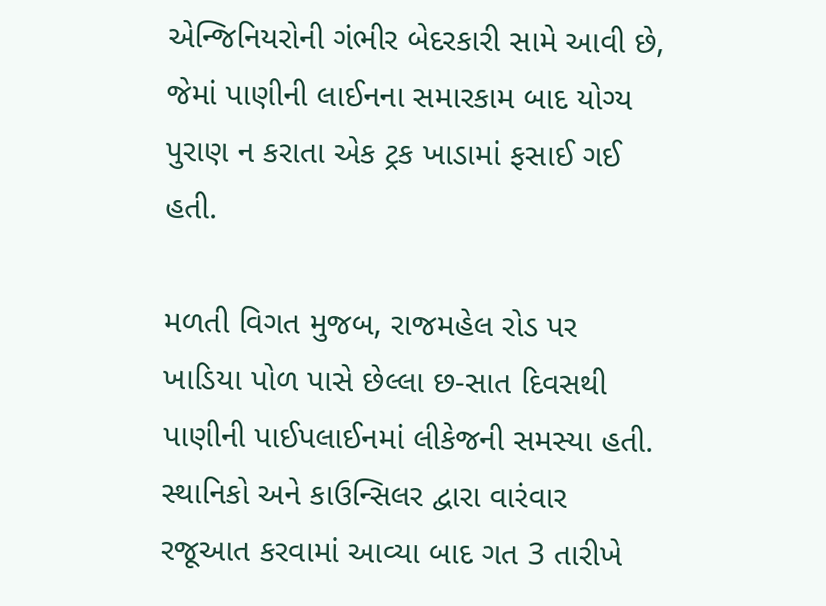એન્જિનિયરોની ગંભીર બેદરકારી સામે આવી છે, જેમાં પાણીની લાઈનના સમારકામ બાદ યોગ્ય પુરાણ ન કરાતા એક ટ્રક ખાડામાં ફસાઈ ગઈ હતી.

મળતી વિગત મુજબ, રાજમહેલ રોડ પર ખાડિયા પોળ પાસે છેલ્લા છ-સાત દિવસથી પાણીની પાઈપલાઈનમાં લીકેજની સમસ્યા હતી. સ્થાનિકો અને કાઉન્સિલર દ્વારા વારંવાર રજૂઆત કરવામાં આવ્યા બાદ ગત 3 તારીખે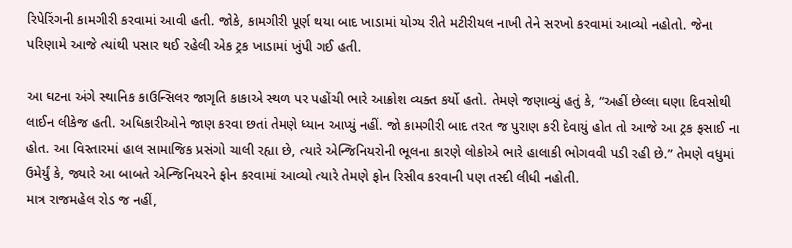રિપેરિંગની કામગીરી કરવામાં આવી હતી. જોકે, કામગીરી પૂર્ણ થયા બાદ ખાડામાં યોગ્ય રીતે મટીરીયલ નાખી તેને સરખો કરવામાં આવ્યો નહોતો. જેના પરિણામે આજે ત્યાંથી પસાર થઈ રહેલી એક ટ્રક ખાડામાં ખુંપી ગઈ હતી.

આ ઘટના અંગે સ્થાનિક કાઉન્સિલર જાગૃતિ કાકાએ સ્થળ પર પહોંચી ભારે આક્રોશ વ્યક્ત કર્યો હતો. તેમણે જણાવ્યું હતું કે, “અહીં છેલ્લા ઘણા દિવસોથી લાઈન લીકેજ હતી. અધિકારીઓને જાણ કરવા છતાં તેમણે ધ્યાન આપ્યું નહીં. જો કામગીરી બાદ તરત જ પુરાણ કરી દેવાયું હોત તો આજે આ ટ્રક ફસાઈ ના હોત. આ વિસ્તારમાં હાલ સામાજિક પ્રસંગો ચાલી રહ્યા છે, ત્યારે એન્જિનિયરોની ભૂલના કારણે લોકોએ ભારે હાલાકી ભોગવવી પડી રહી છે.” તેમણે વધુમાં ઉમેર્યું કે, જ્યારે આ બાબતે એન્જિનિયરને ફોન કરવામાં આવ્યો ત્યારે તેમણે ફોન રિસીવ કરવાની પણ તસ્દી લીધી નહોતી.
માત્ર રાજમહેલ રોડ જ નહીં,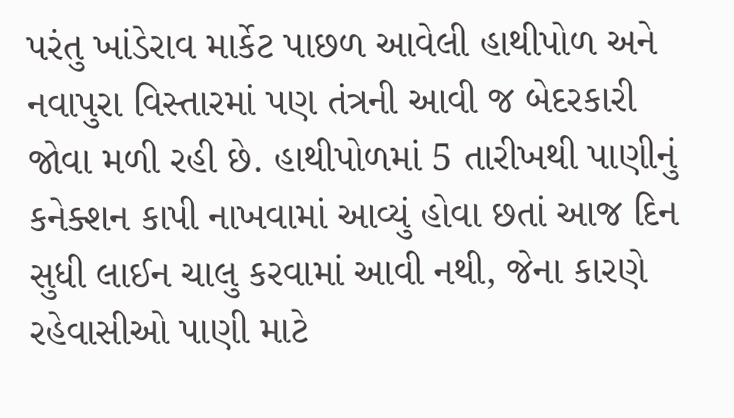પરંતુ ખાંડેરાવ માર્કેટ પાછળ આવેલી હાથીપોળ અને નવાપુરા વિસ્તારમાં પણ તંત્રની આવી જ બેદરકારી જોવા મળી રહી છે. હાથીપોળમાં 5 તારીખથી પાણીનું કનેક્શન કાપી નાખવામાં આવ્યું હોવા છતાં આજ દિન સુધી લાઈન ચાલુ કરવામાં આવી નથી, જેના કારણે રહેવાસીઓ પાણી માટે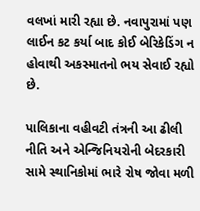વલખાં મારી રહ્યા છે. નવાપુરામાં પણ લાઈન કટ કર્યા બાદ કોઈ બેરિકેડિંગ ન હોવાથી અકસ્માતનો ભય સેવાઈ રહ્યો છે.

પાલિકાના વહીવટી તંત્રની આ ઢીલી નીતિ અને એન્જિનિયરોની બેદરકારી સામે સ્થાનિકોમાં ભારે રોષ જોવા મળી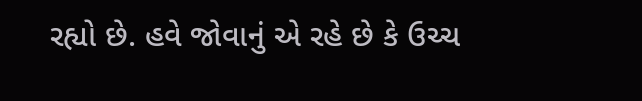રહ્યો છે. હવે જોવાનું એ રહે છે કે ઉચ્ચ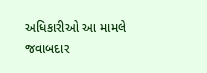અધિકારીઓ આ મામલે જવાબદાર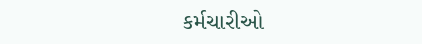કર્મચારીઓ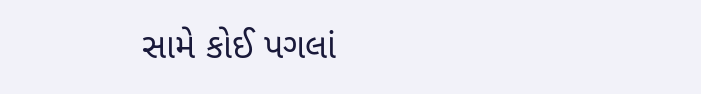સામે કોઈ પગલાં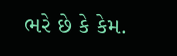ભરે છે કે કેમ.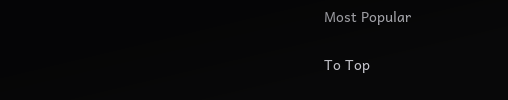Most Popular

To Top